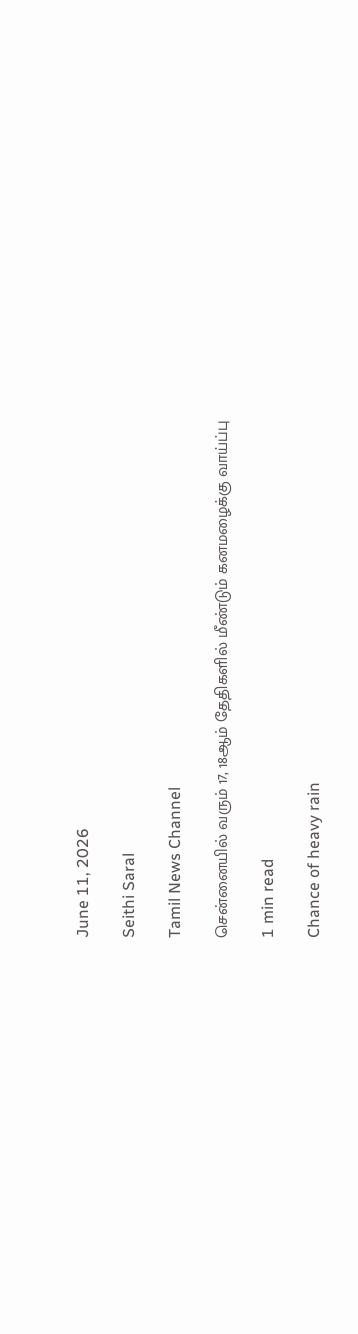June 11, 2026

Seithi Saral

Tamil News Channel

சென்னையில் வரும் 17, 18ஆம் தேதிகளில் மீண்டும் கனமழைக்கு வாய்ப்பு

1 min read

Chance of heavy rain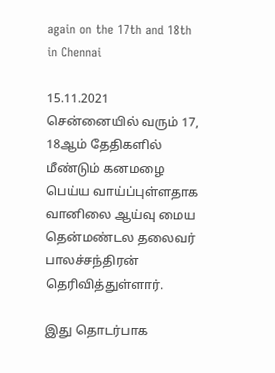again on the 17th and 18th in Chennai

15.11.2021
சென்னையில் வரும் 17, 18ஆம் தேதிகளில் மீண்டும் கனமழை பெய்ய வாய்ப்புள்ளதாக வானிலை ஆய்வு மைய தென்மண்டல தலைவர் பாலச்சந்திரன் தெரிவித்துள்ளார்.

இது தொடர்பாக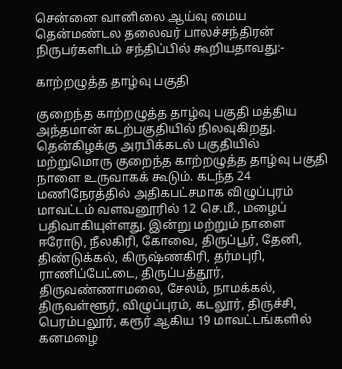சென்னை வானிலை ஆய்வு மைய தென்மண்டல தலைவர் பாலச்சந்திரன் நிருபர்களிடம் சந்திப்பில் கூறியதாவது:-

காற்றழுத்த தாழ்வு பகுதி

குறைந்த காற்றழுத்த தாழ்வு பகுதி மத்திய அந்தமான் கடற்பகுதியில் நிலவுகிறது. தென்கிழக்கு அரபிக்கடல் பகுதியில் மற்றுமொரு குறைந்த காற்றழுத்த தாழ்வு பகுதி நாளை உருவாகக் கூடும். கடந்த 24 மணிநேரத்தில் அதிகபட்சமாக விழுப்புரம் மாவட்டம் வளவனூரில் 12 செ.மீ., மழைப் பதிவாகியுள்ளது. இன்று மற்றும் நாளை ஈரோடு, நீலகிரி, கோவை, திருப்பூர், தேனி, திண்டுக்கல், கிருஷ்ணகிரி, தர்மபுரி, ராணிப்பேட்டை, திருப்பத்தூர், திருவண்ணாமலை, சேலம், நாமக்கல், திருவள்ளூர், விழுப்புரம், கடலூர், திருச்சி, பெரம்பலூர், கரூர் ஆகிய 19 மாவட்டங்களில் கனமழை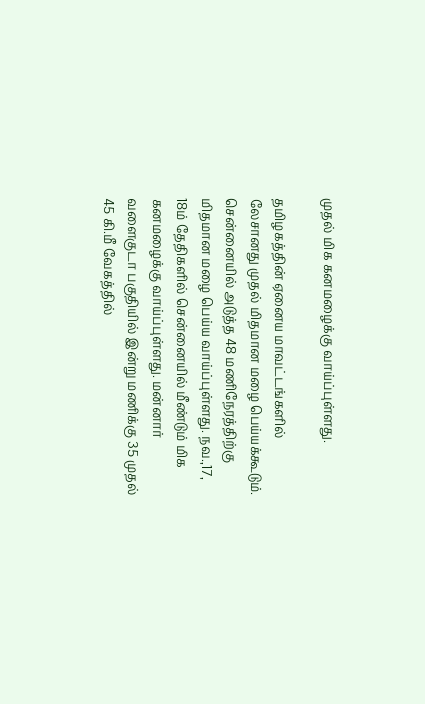முதல் மிக கனமழைக்கு வாய்ப்புள்ளது.

தமிழகத்தின் ஏனைய மாவட்டங்களில் லேசானது முதல் மிதமான மழை பெய்யக்கூடும். சென்னையில் அடுத்த 48 மணிநேரத்திற்கு மிதமான மழை பெய்ய வாய்ப்புள்ளது. நவ.,17, 18ம் தேதிகளில் சென்னையில் மீண்டும் மிக கனமழைக்கு வாய்ப்புள்ளது. மன்னார் வளைகுடா பகுதியில் இன்று மணிக்கு 35 முதல் 45 கி.மீ வேகத்தில்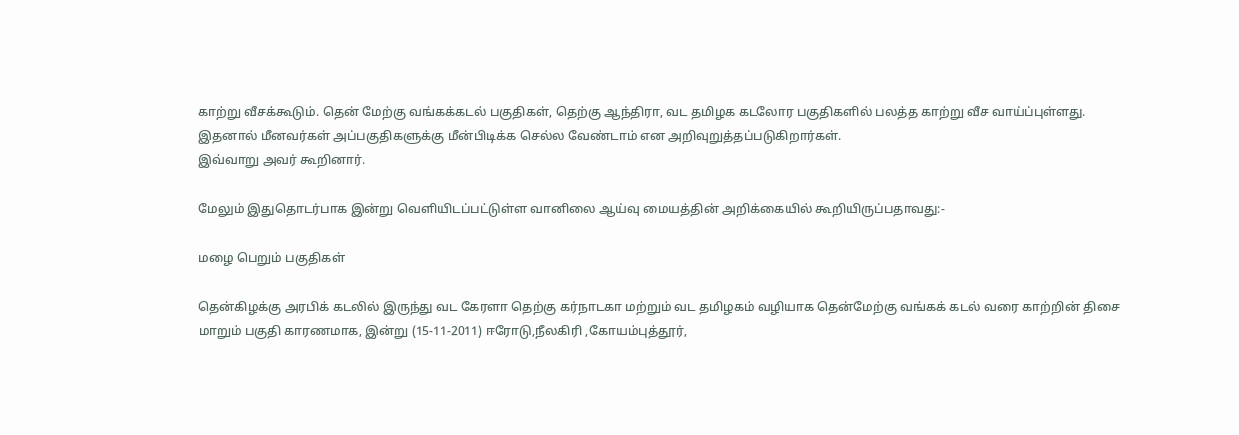காற்று வீசக்கூடும். தென் மேற்கு வங்கக்கடல் பகுதிகள், தெற்கு ஆந்திரா, வட தமிழக கடலோர பகுதிகளில் பலத்த காற்று வீச வாய்ப்புள்ளது. இதனால் மீனவர்கள் அப்பகுதிகளுக்கு மீன்பிடிக்க செல்ல வேண்டாம் என அறிவுறுத்தப்படுகிறார்கள்.
இவ்வாறு அவர் கூறினார்.

மேலும் இதுதொடர்பாக இன்று வெளியிடப்பட்டுள்ள வானிலை ஆய்வு மையத்தின் அறிக்கையில் கூறியிருப்பதாவது:-

மழை பெறும் பகுதிகள்

தென்கிழக்கு அரபிக் கடலில் இருந்து வட கேரளா தெற்கு கர்நாடகா மற்றும் வட தமிழகம் வழியாக தென்மேற்கு வங்கக் கடல் வரை காற்றின் திசை மாறும் பகுதி காரணமாக, இன்று (15-11-2011) ஈரோடு,நீலகிரி ,கோயம்புத்தூர்,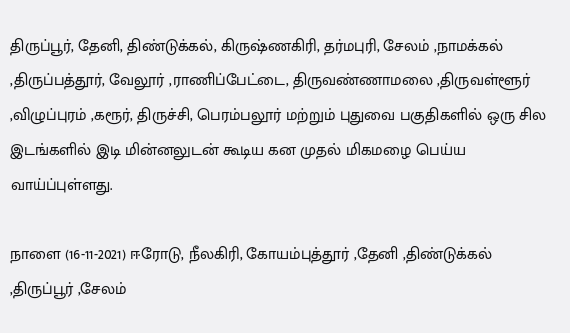திருப்பூர், தேனி, திண்டுக்கல், கிருஷ்ணகிரி, தர்மபுரி, சேலம் ,நாமக்கல் ,திருப்பத்தூர், வேலூர் ,ராணிப்பேட்டை, திருவண்ணாமலை ,திருவள்ளூர் ,விழுப்புரம் ,கரூர், திருச்சி, பெரம்பலூர் மற்றும் புதுவை பகுதிகளில் ஒரு சில இடங்களில் இடி மின்னலுடன் கூடிய கன முதல் மிகமழை பெய்ய வாய்ப்புள்ளது.

நாளை (16-11-2021) ஈரோடு, நீலகிரி, கோயம்புத்தூர் ,தேனி ,திண்டுக்கல் ,திருப்பூர் ,சேலம்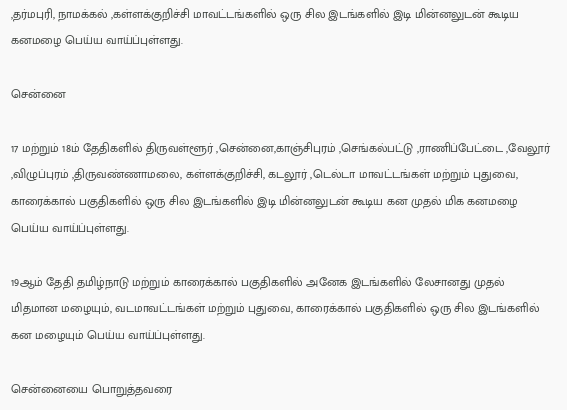,தர்மபுரி, நாமக்கல் ,கள்ளக்குறிச்சி மாவட்டங்களில் ஒரு சில இடங்களில் இடி மின்னலுடன் கூடிய கனமழை பெய்ய வாய்ப்புள்ளது.

சென்னை

17 மற்றும் 18ம் தேதிகளில் திருவள்ளூர் ,சென்னை,காஞ்சிபுரம் ,செங்கல்பட்டு ,ராணிப்பேட்டை ,வேலூர் ,விழுப்புரம் ,திருவண்ணாமலை, கள்ளக்குறிச்சி, கடலூர் ,டெல்டா மாவட்டங்கள் மற்றும் புதுவை, காரைக்கால் பகுதிகளில் ஒரு சில இடங்களில் இடி மின்னலுடன் கூடிய கன முதல் மிக கனமழை பெய்ய வாய்ப்புள்ளது.

19ஆம் தேதி தமிழ்நாடு மற்றும் காரைக்கால் பகுதிகளில் அனேக இடங்களில் லேசானது முதல் மிதமான மழையும், வடமாவட்டங்கள் மற்றும் புதுவை, காரைக்கால் பகுதிகளில் ஒரு சில இடங்களில் கன மழையும் பெய்ய வாய்ப்புள்ளது.

சென்னையை பொறுத்தவரை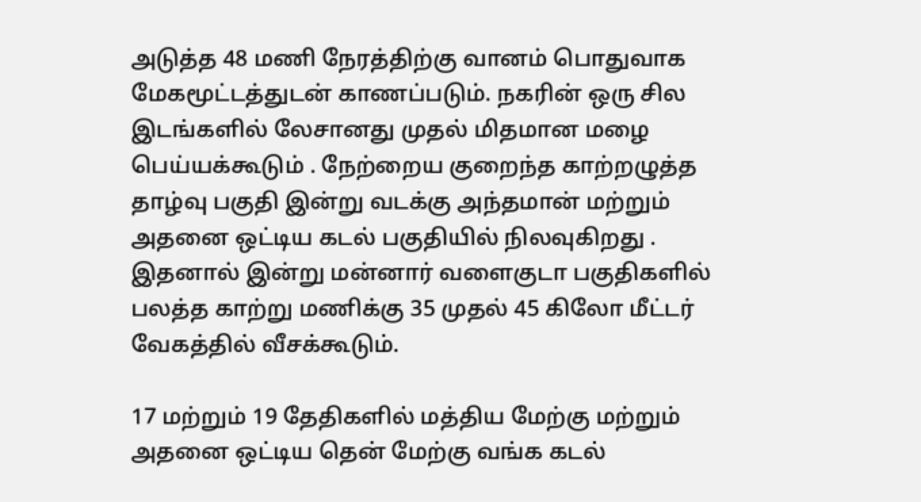அடுத்த 48 மணி நேரத்திற்கு வானம் பொதுவாக மேகமூட்டத்துடன் காணப்படும். நகரின் ஒரு சில இடங்களில் லேசானது முதல் மிதமான மழை பெய்யக்கூடும் . நேற்றைய குறைந்த காற்றழுத்த தாழ்வு பகுதி இன்று வடக்கு அந்தமான் மற்றும் அதனை ஒட்டிய கடல் பகுதியில் நிலவுகிறது . இதனால் இன்று மன்னார் வளைகுடா பகுதிகளில் பலத்த காற்று மணிக்கு 35 முதல் 45 கிலோ மீட்டர் வேகத்தில் வீசக்கூடும்.

17 மற்றும் 19 தேதிகளில் மத்திய மேற்கு மற்றும் அதனை ஒட்டிய தென் மேற்கு வங்க கடல்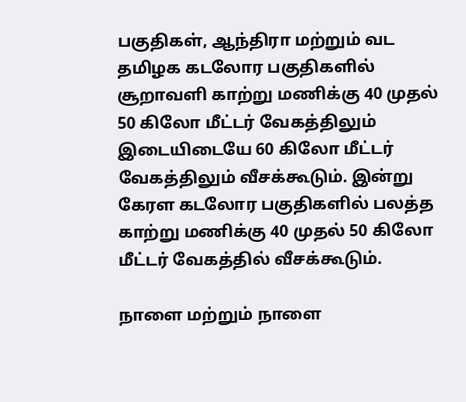பகுதிகள், ஆந்திரா மற்றும் வட தமிழக கடலோர பகுதிகளில் சூறாவளி காற்று மணிக்கு 40 முதல் 50 கிலோ மீட்டர் வேகத்திலும் இடையிடையே 60 கிலோ மீட்டர் வேகத்திலும் வீசக்கூடும். இன்று கேரள கடலோர பகுதிகளில் பலத்த காற்று மணிக்கு 40 முதல் 50 கிலோ மீட்டர் வேகத்தில் வீசக்கூடும்.

நாளை மற்றும் நாளை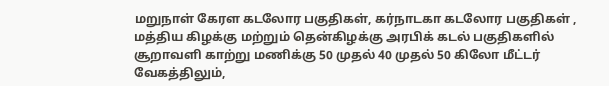மறுநாள் கேரள கடலோர பகுதிகள், கர்நாடகா கடலோர பகுதிகள் , மத்திய கிழக்கு மற்றும் தென்கிழக்கு அரபிக் கடல் பகுதிகளில் சூறாவளி காற்று மணிக்கு 50 முதல் 40 முதல் 50 கிலோ மீட்டர் வேகத்திலும்,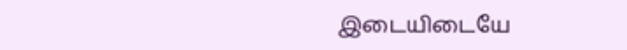இடையிடையே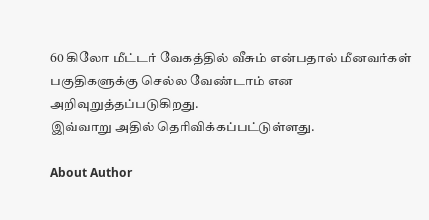60 கிலோ மீட்டர் வேகத்தில் வீசும் என்பதால் மீனவர்கள் பகுதிகளுக்கு செல்ல வேண்டாம் என அறிவுறுத்தப்படுகிறது.
இவ்வாறு அதில் தெரிவிக்கப்பட்டுள்ளது.

About Author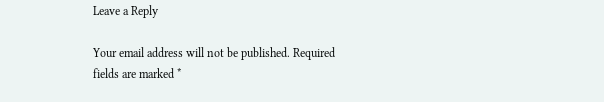Leave a Reply

Your email address will not be published. Required fields are marked *